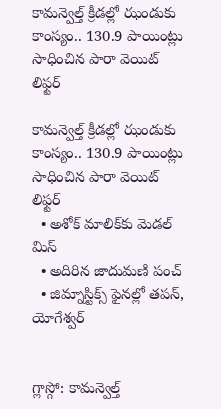కామన్వెల్త్‌‌ క్రీడల్లో ఝండుకు కాంస్యం.. 130.9 పాయింట్లు సాధించిన పారా వెయిట్‌‌ లిఫ్టర్‌‌

కామన్వెల్త్‌‌ క్రీడల్లో ఝండుకు కాంస్యం.. 130.9 పాయింట్లు సాధించిన పారా వెయిట్‌‌ లిఫ్టర్‌‌
  • అశోక్‌‌ మాలిక్‌‌కు మెడల్‌‌ మిస్‌‌
  • అదిరిన జాదుమణి పంచ్‌‌
  • జిమ్నాస్టిక్స్‌‌ ఫైనల్లో తపన్, యోగేశ్వర్‌‌


గ్లాస్గో: కామన్వెల్త్‌‌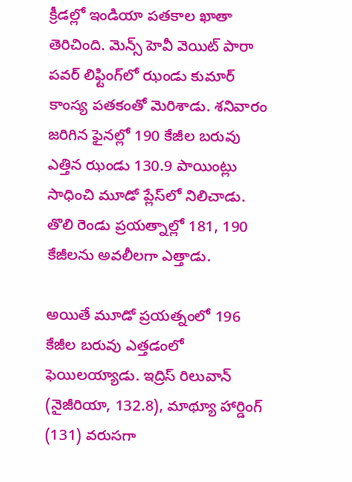క్రీడల్లో ఇండియా పతకాల ఖాతా తెరిచింది. మెన్స్‌‌ హెవీ వెయిట్‌‌ పారా పవర్‌‌ లిఫ్టింగ్‌‌లో ఝండు కుమార్‌‌ కాంస్య పతకంతో మెరిశాడు. శనివారం జరిగిన ఫైనల్లో 190 కేజీల బరువు ఎత్తిన ఝండు 130.9 పాయింట్లు సాధించి మూడో ప్లేస్‌‌లో నిలిచాడు. తొలి రెండు ప్రయత్నాల్లో 181, 190 కేజీలను అవలీలగా ఎత్తాడు.

అయితే మూడో ప్రయత్నంలో 196 కేజీల బరువు ఎత్తడంలో ఫెయిలయ్యాడు. ఇద్రిస్‌‌ రిలువాన్‌‌ (నైజీరియా, 132.8), మాథ్యూ హార్డింగ్‌‌ (131) వరుసగా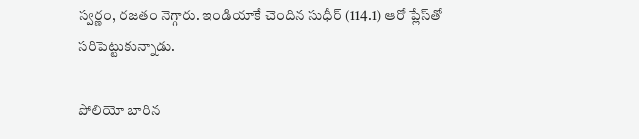స్వర్ణం, రజతం నెగ్గారు. ఇండియాకే చెందిన సుధీర్‌‌ (114.1) ఆరో ప్లేస్‌‌తో సరిపెట్టుకున్నాడు.

పోలియో బారిన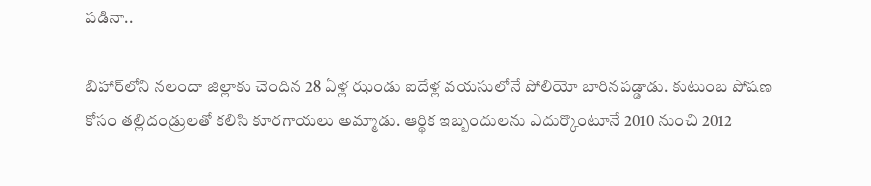పడినా..

బిహార్‌‌లోని నలందా జిల్లాకు చెందిన 28 ఏళ్ల ఝండు ఐదేళ్ల వయసులోనే పోలియో బారినపడ్డాడు. కుటుంబ పోషణ కోసం తల్లిదండ్రులతో కలిసి కూరగాయలు అమ్మాడు. ఆర్థిక ఇబ్బందులను ఎదుర్కొంటూనే 2010 నుంచి 2012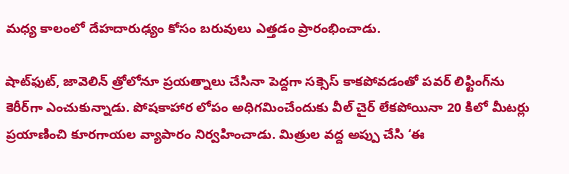మధ్య కాలంలో దేహదారుఢ్యం కోసం బరువులు ఎత్తడం ప్రారంభించాడు.

షాట్‌‌ఫుట్‌‌, జావెలిన్‌‌ త్రోలోనూ ప్రయత్నాలు చేసినా పెద్దగా సక్సెస్‌‌ కాకపోవడంతో పవర్‌‌ లిఫ్టింగ్‌‌ను కెరీర్‌‌గా ఎంచుకున్నాడు. పోషకాహార లోపం అధిగమించేందుకు వీల్‌‌ చైర్‌‌ లేకపోయినా 20 కిలో మీటర్లు ప్రయాణించి కూరగాయల వ్యాపారం నిర్వహించాడు. మిత్రుల వద్ద అప్పు చేసి ‘ఈ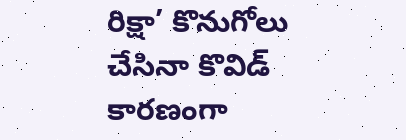రిక్షా’ కొనుగోలు చేసినా కొవిడ్‌‌ కారణంగా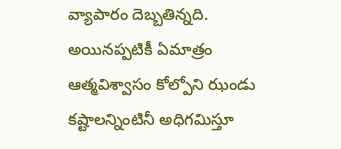వ్యాపారం దెబ్బతిన్నది. అయినప్పటికీ ఏమాత్రం ఆత్మవిశ్వాసం కోల్పోని ఝండు కష్టాలన్నింటినీ అధిగమిస్తూ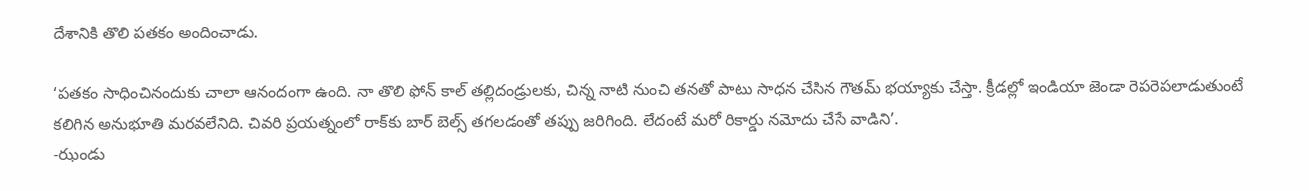దేశానికి తొలి పతకం అందించాడు.

‘పతకం సాధించినందుకు చాలా ఆనందంగా ఉంది. నా తొలి ఫోన్‌‌ కాల్‌‌ తల్లిదండ్రులకు, చిన్న నాటి నుంచి తనతో పాటు సాధన చేసిన గౌతమ్‌‌ భయ్యాకు చేస్తా. క్రీడల్లో ఇండియా జెండా రెపరెపలాడుతుంటే కలిగిన అనుభూతి మరవలేనిది. చివరి ప్రయత్నంలో రాక్‌‌కు బార్‌‌ బెల్స్‌‌ తగలడంతో తప్పు జరిగింది. లేదంటే మరో రికార్డు నమోదు చేసే వాడిని’.
-ఝండు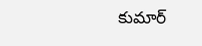కుమార్‌